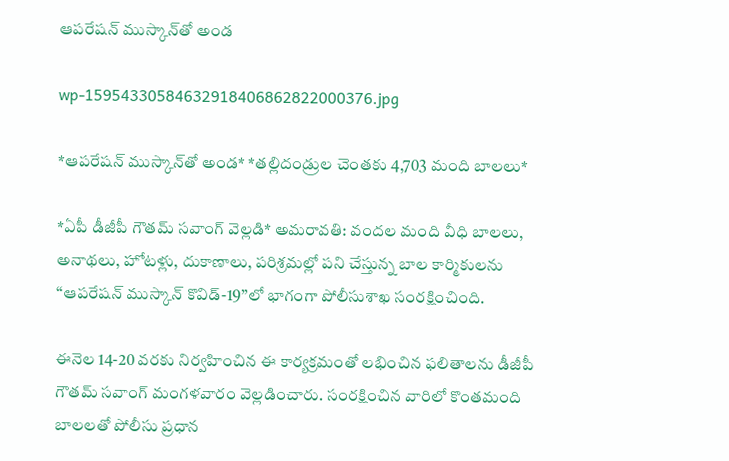ఆపరేషన్‌ ముస్కాన్‌తో అండ

wp-15954330584632918406862822000376.jpg

*ఆపరేషన్‌ ముస్కాన్‌తో అండ* *తల్లిదండ్రుల చెంతకు 4,703 మంది బాలలు*

*ఏపీ డీజీపీ గౌతమ్‌ సవాంగ్‌ వెల్లడి* అమరావతి: వందల మంది వీధి బాలలు, అనాథలు, హోటళ్లు, దుకాణాలు, పరిశ్రమల్లో పని చేస్తున్న బాల కార్మికులను ‘‘ఆపరేషన్‌ ముస్కాన్‌ కొవిడ్‌-19’’లో భాగంగా పోలీసుశాఖ సంరక్షించింది.

ఈనెల 14-20 వరకు నిర్వహించిన ఈ కార్యక్రమంతో లభించిన ఫలితాలను డీజీపీ గౌతమ్‌ సవాంగ్‌ మంగళవారం వెల్లడించారు. సంరక్షించిన వారిలో కొంతమంది బాలలతో పోలీసు ప్రధాన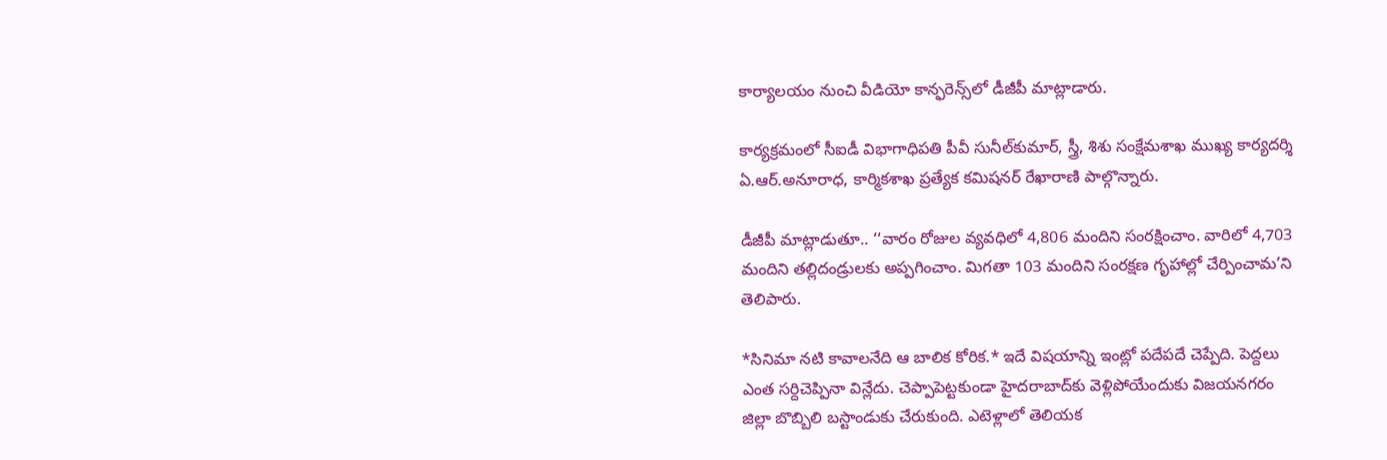కార్యాలయం నుంచి వీడియో కాన్ఫరెన్స్‌లో డీజీపీ మాట్లాడారు.

కార్యక్రమంలో సీఐడీ విభాగాధిపతి పీవీ సునీల్‌కుమార్‌, స్త్రీ, శిశు సంక్షేమశాఖ ముఖ్య కార్యదర్శి ఏ.ఆర్‌.అనూరాధ, కార్మికశాఖ ప్రత్యేక కమిషనర్‌ రేఖారాణి పాల్గొన్నారు.

డీజీపీ మాట్లాడుతూ.. ‘‘వారం రోజుల వ్యవధిలో 4,806 మందిని సంరక్షించాం. వారిలో 4,703 మందిని తల్లిదండ్రులకు అప్పగించాం. మిగతా 103 మందిని సంరక్షణ గృహాల్లో చేర్పించామ’ని తెలిపారు.

*సినిమా నటి కావాలనేది ఆ బాలిక కోరిక.* ఇదే విషయాన్ని ఇంట్లో పదేపదే చెప్పేది. పెద్దలు ఎంత సర్దిచెప్పినా విన్లేదు. చెప్పాపెట్టకుండా హైదరాబాద్‌కు వెళ్లిపోయేందుకు విజయనగరం జిల్లా బొబ్బిలి బస్టాండుకు చేరుకుంది. ఎటెళ్లాలో తెలియక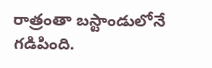రాత్రంతా బస్టాండులోనే గడిపింది.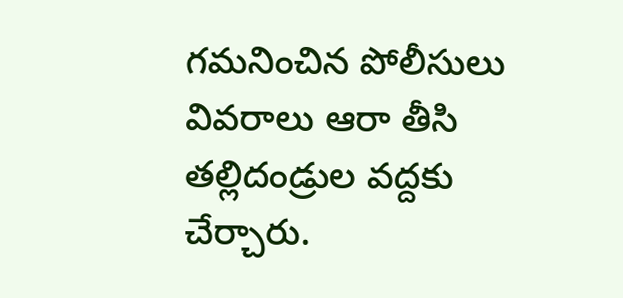గమనించిన పోలీసులు వివరాలు ఆరా తీసి తల్లిదండ్రుల వద్దకు చేర్చారు.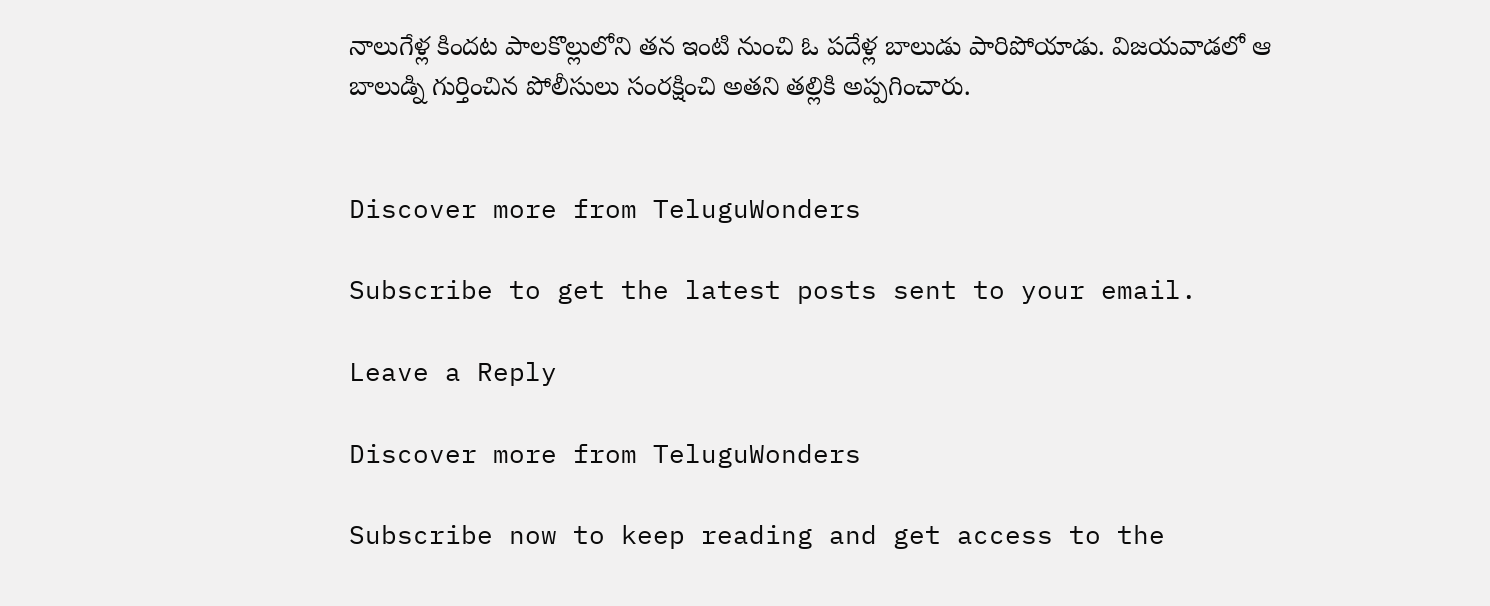నాలుగేళ్ల కిందట పాలకొల్లులోని తన ఇంటి నుంచి ఓ పదేళ్ల బాలుడు పారిపోయాడు. విజయవాడలో ఆ బాలుడ్ని గుర్తించిన పోలీసులు సంరక్షించి అతని తల్లికి అప్పగించారు.


Discover more from TeluguWonders

Subscribe to get the latest posts sent to your email.

Leave a Reply

Discover more from TeluguWonders

Subscribe now to keep reading and get access to the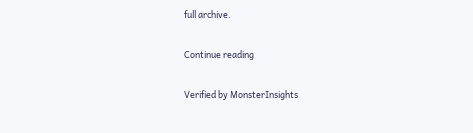full archive.

Continue reading

Verified by MonsterInsights